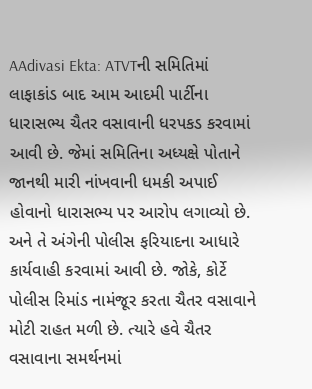AAdivasi Ekta: ATVTની સમિતિમાં લાફાકાંડ બાદ આમ આદમી પાર્ટીના ધારાસભ્ય ચૈતર વસાવાની ધરપકડ કરવામાં આવી છે. જેમાં સમિતિના અધ્યક્ષે પોતાને જાનથી મારી નાંખવાની ધમકી અપાઈ હોવાનો ધારાસભ્ય પર આરોપ લગાવ્યો છે. અને તે અંગેની પોલીસ ફરિયાદના આધારે કાર્યવાહી કરવામાં આવી છે. જોકે, કોર્ટે પોલીસ રિમાંડ નામંજૂર કરતા ચૈતર વસાવાને મોટી રાહત મળી છે. ત્યારે હવે ચૈતર વસાવાના સમર્થનમાં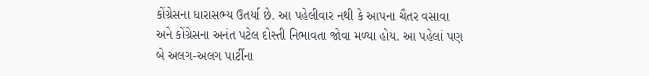કોંગ્રેસના ધારાસભ્ય ઉતર્યા છે. આ પહેલીવાર નથી કે આપના ચૈતર વસાવા અને કોંગ્રેસના અનંત પટેલ દોસ્તી નિભાવતા જોવા મળ્યા હોય. આ પહેલાં પણ બે અલગ-અલગ પાર્ટીના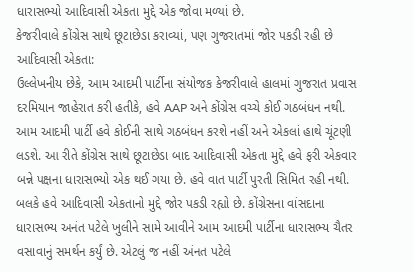ધારાસભ્યો આદિવાસી એકતા મુદ્દે એક જોવા મળ્યાં છે.
કેજરીવાલે કોંગ્રેસ સાથે છૂટાછેડા કરાવ્યાં, પણ ગુજરાતમાં જોર પકડી રહી છે આદિવાસી એકતા:
ઉલ્લેખનીય છેકે, આમ આદમી પાર્ટીના સંયોજક કેજરીવાલે હાલમાં ગુજરાત પ્રવાસ દરમિયાન જાહેરાત કરી હતીકે, હવે AAP અને કોંગ્રેસ વચ્ચે કોઈ ગઠબંધન નથી. આમ આદમી પાર્ટી હવે કોઈની સાથે ગઠબંધન કરશે નહીં અને એકલાં હાથે ચૂંટણી લડશે. આ રીતે કોંગ્રેસ સાથે છૂટાછેડા બાદ આદિવાસી એકતા મુદ્દે હવે ફરી એકવાર બન્ને પક્ષના ધારાસભ્યો એક થઈ ગયા છે. હવે વાત પાર્ટી પુરતી સિમિત રહી નથી. બલકે હવે આદિવાસી એકતાનો મુદ્દે જોર પકડી રહ્યો છે. કોંગ્રેસના વાંસદાના ધારાસભ્ય અનંત પટેલે ખુલીને સામે આવીને આમ આદમી પાર્ટીના ધારાસભ્ય ચૈતર વસાવાનું સમર્થન કર્યું છે. એટલું જ નહીં અંનત પટેલે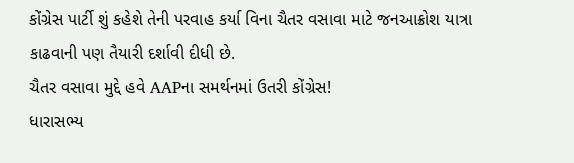કોંગ્રેસ પાર્ટી શું કહેશે તેની પરવાહ કર્યા વિના ચૈતર વસાવા માટે જનઆક્રોશ યાત્રા કાઢવાની પણ તૈયારી દર્શાવી દીધી છે.
ચૈતર વસાવા મુદ્દે હવે AAPના સમર્થનમાં ઉતરી કોંગ્રેસ!
ધારાસભ્ય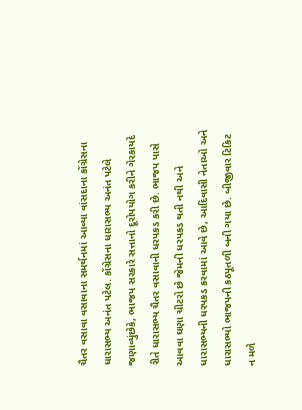ચૈતર વસાવા વસાવાના સમર્થનમાં આવ્યા વાંસદાના કોંગ્રેસના ધારાસભ્ય અનંત પટેલ. કોંગ્રેસના ધારાસભ્ય અનંત પટેલે જણાવ્યુંછેકે, ભાજપ સરકારે સત્તાનો દૂરોપયોગ કરીને ગેરકાયદે રીતે ધારાસભ્ય ચૈતર વસાવાની ધરપકડ કરી છે. ભાજપ પાસે આવવા ઘણા ચીટરો છે જેમની ધરપકડ થતી નથી અને ધારાસભ્યની ધરપકડ કરવામાં આવે છે, આદિવાસી નેતાઓ અને ધારાસભ્યો ભાજપની કઠપૂતળી બની ગયા છે. બીજીવાર ટિકિટ ન મળે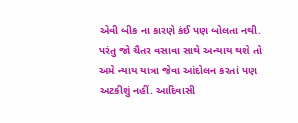એવી બીક ના કારણે કંઈ પણ બોલતા નથી. પરંતુ જો ચૈતર વસાવા સાથે અન્યાય થશે તો અમે ન્યાય યાત્રા જેવા આંદોલન કરતાં પણ અટકીશું નહીં. આદિવાસી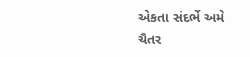એકતા સંદર્ભે અમે ચૈતર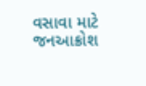વસાવા માટે જનઆક્રોશ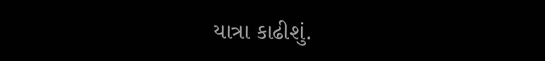યાત્રા કાઢીશું.